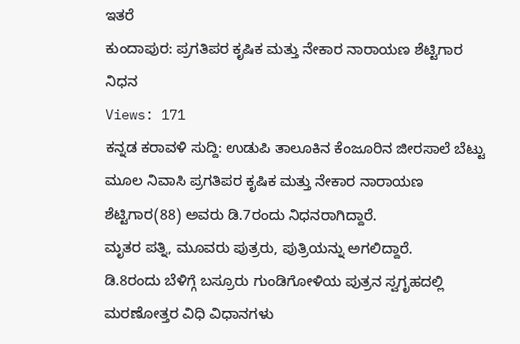ಇತರೆ
ಕುಂದಾಪುರ: ಪ್ರಗತಿಪರ ಕೃಷಿಕ ಮತ್ತು ನೇಕಾರ ನಾರಾಯಣ ಶೆಟ್ಟಿಗಾರ ನಿಧನ
Views: 171
ಕನ್ನಡ ಕರಾವಳಿ ಸುದ್ದಿ: ಉಡುಪಿ ತಾಲೂಕಿನ ಕೆಂಜೂರಿನ ಜೀರಸಾಲೆ ಬೆಟ್ಟು ಮೂಲ ನಿವಾಸಿ ಪ್ರಗತಿಪರ ಕೃಷಿಕ ಮತ್ತು ನೇಕಾರ ನಾರಾಯಣ ಶೆಟ್ಟಿಗಾರ(88) ಅವರು ಡಿ.7ರಂದು ನಿಧನರಾಗಿದ್ದಾರೆ.
ಮೃತರ ಪತ್ನಿ, ಮೂವರು ಪುತ್ರರು, ಪುತ್ರಿಯನ್ನು ಅಗಲಿದ್ದಾರೆ.
ಡಿ.8ರಂದು ಬೆಳಿಗ್ಗೆ ಬಸ್ರೂರು ಗುಂಡಿಗೋಳಿಯ ಪುತ್ರನ ಸ್ವಗೃಹದಲ್ಲಿ ಮರಣೋತ್ತರ ವಿಧಿ ವಿಧಾನಗಳು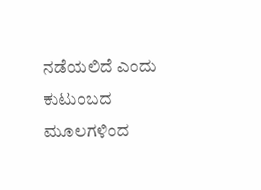ನಡೆಯಲಿದೆ ಎಂದು ಕುಟುಂಬದ ಮೂಲಗಳಿಂದ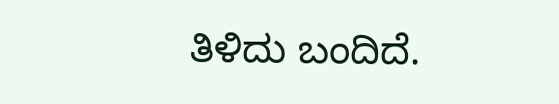ತಿಳಿದು ಬಂದಿದೆ.